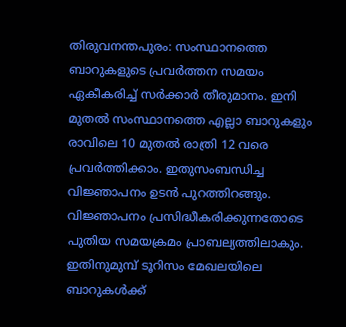തിരുവനന്തപുരം: സംസ്ഥാനത്തെ ബാറുകളുടെ പ്രവർത്തന സമയം ഏകീകരിച്ച് സർക്കാർ തീരുമാനം. ഇനി മുതൽ സംസ്ഥാനത്തെ എല്ലാ ബാറുകളും രാവിലെ 10 മുതൽ രാത്രി 12 വരെ പ്രവർത്തിക്കാം. ഇതുസംബന്ധിച്ച വിജ്ഞാപനം ഉടൻ പുറത്തിറങ്ങും. വിജ്ഞാപനം പ്രസിദ്ധീകരിക്കുന്നതോടെ പുതിയ സമയക്രമം പ്രാബല്യത്തിലാകും.
ഇതിനുമുമ്പ് ടൂറിസം മേഖലയിലെ ബാറുകൾക്ക്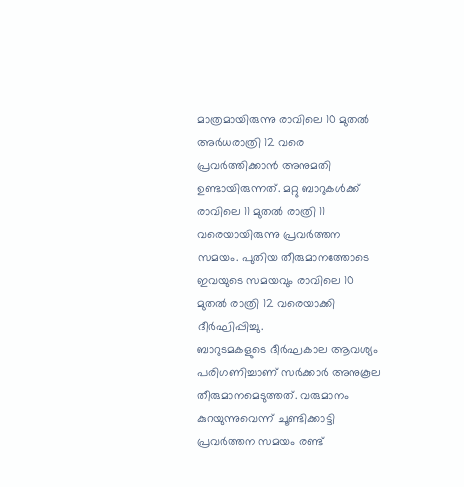മാത്രമായിരുന്നു രാവിലെ 10 മുതൽ അർധരാത്രി 12 വരെ പ്രവർത്തിക്കാൻ അനുമതി ഉണ്ടായിരുന്നത്. മറ്റു ബാറുകൾക്ക് രാവിലെ 11 മുതൽ രാത്രി 11 വരെയായിരുന്നു പ്രവർത്തന സമയം. പുതിയ തീരുമാനത്തോടെ ഇവയുടെ സമയവും രാവിലെ 10 മുതൽ രാത്രി 12 വരെയാക്കി ദീർഘിപ്പിച്ചു.
ബാറുടമകളുടെ ദീർഘകാല ആവശ്യം പരിഗണിച്ചാണ് സർക്കാർ അനുകൂല തീരുമാനമെടുത്തത്. വരുമാനം കുറയുന്നുവെന്ന് ചൂണ്ടിക്കാട്ടി പ്രവർത്തന സമയം രണ്ട്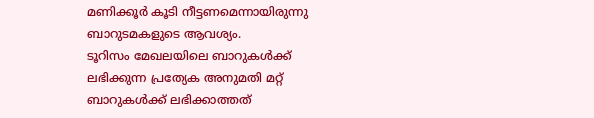മണിക്കൂർ കൂടി നീട്ടണമെന്നായിരുന്നു ബാറുടമകളുടെ ആവശ്യം.
ടൂറിസം മേഖലയിലെ ബാറുകൾക്ക് ലഭിക്കുന്ന പ്രത്യേക അനുമതി മറ്റ് ബാറുകൾക്ക് ലഭിക്കാത്തത്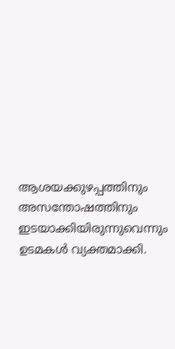ആശയക്കുഴപ്പത്തിനും അസന്തോഷത്തിനും ഇടയാക്കിയിരുന്നുവെന്നും ഉടമകൾ വ്യക്തമാക്കി.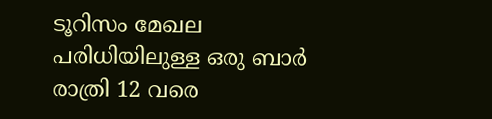ടൂറിസം മേഖല പരിധിയിലുള്ള ഒരു ബാർ രാത്രി 12 വരെ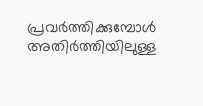പ്രവർത്തിക്കുമ്പോൾ അതിർത്തിയിലുള്ള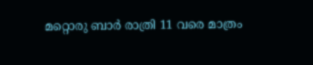മറ്റൊരു ബാർ രാത്രി 11 വരെ മാത്രം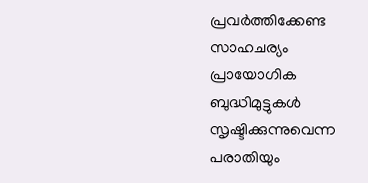പ്രവർത്തിക്കേണ്ട സാഹചര്യം പ്രായോഗിക ബുദ്ധിമുട്ടുകൾ സൃഷ്ടിക്കുന്നുവെന്ന പരാതിയും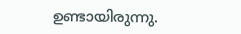ഉണ്ടായിരുന്നു.